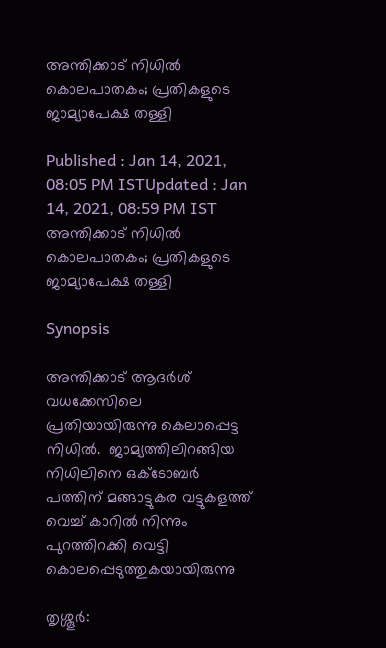അന്തിക്കാട് നിധില്‍ കൊലപാതകം; പ്രതികളുടെ ജാമ്യാപേക്ഷ തള്ളി

Published : Jan 14, 2021, 08:05 PM ISTUpdated : Jan 14, 2021, 08:59 PM IST
അന്തിക്കാട് നിധില്‍ കൊലപാതകം; പ്രതികളുടെ ജാമ്യാപേക്ഷ തള്ളി

Synopsis

അന്തിക്കാട് ആദര്‍ശ് വധക്കേസിലെ  പ്രതിയായിരുന്നു കെലാപ്പെട്ട നിധില്‍.  ജാമ്യത്തിലിറങ്ങിയ നിധിലിനെ ഒക്ടോബര്‍ പത്തിന് മങ്ങാട്ടുകര വട്ടുകളത്ത് വെച്ച് കാറില്‍ നിന്നും പുറത്തിറക്കി വെട്ടി കൊലപ്പെടുത്തുകയായിരുന്നു

തൃശ്ശൂര്‍: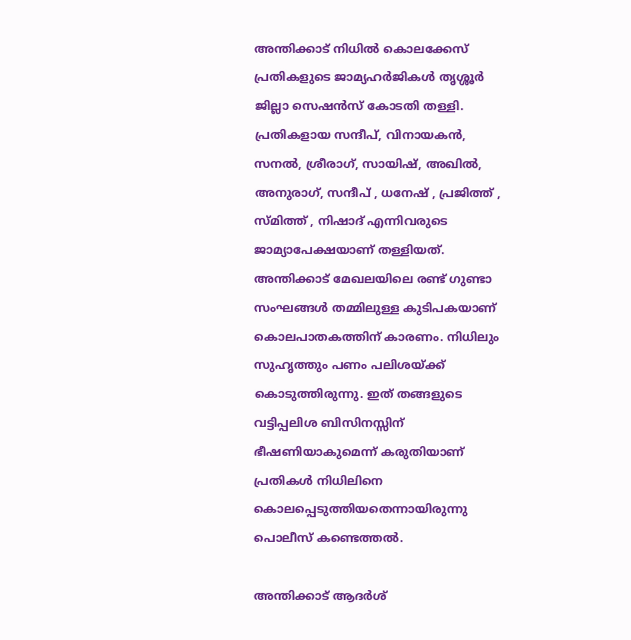അന്തിക്കാട് നിധില്‍ കൊലക്കേസ് പ്രതികളുടെ ജാമ്യഹര്‍ജികള്‍ തൃശ്ശൂര്‍ ജില്ലാ സെഷന്‍സ് കോടതി തള്ളി. പ്രതികളായ സന്ദീപ്, വിനായകന്‍, സനല്‍, ശ്രീരാഗ്, സായിഷ്, അഖില്‍, അനുരാഗ്, സന്ദീപ് , ധനേഷ് , പ്രജിത്ത് , സ്മിത്ത് , നിഷാദ് എന്നിവരുടെ ജാമ്യാപേക്ഷയാണ് തള്ളിയത്. അന്തിക്കാട് മേഖലയിലെ രണ്ട് ഗുണ്ടാ സംഘങ്ങള്‍ തമ്മിലുള്ള കുടിപകയാണ് കൊലപാതകത്തിന് കാരണം. നിധിലും സുഹൃത്തും പണം പലിശയ്ക്ക് കൊടുത്തിരുന്നു. ഇത് തങ്ങളുടെ വട്ടിപ്പലിശ ബിസിനസ്സിന് ഭീഷണിയാകുമെന്ന് കരുതിയാണ് പ്രതികള്‍ നിധിലിനെ കൊലപ്പെടുത്തിയതെന്നായിരുന്നു പൊലീസ് കണ്ടെത്തല്‍.

അന്തിക്കാട് ആദര്‍ശ്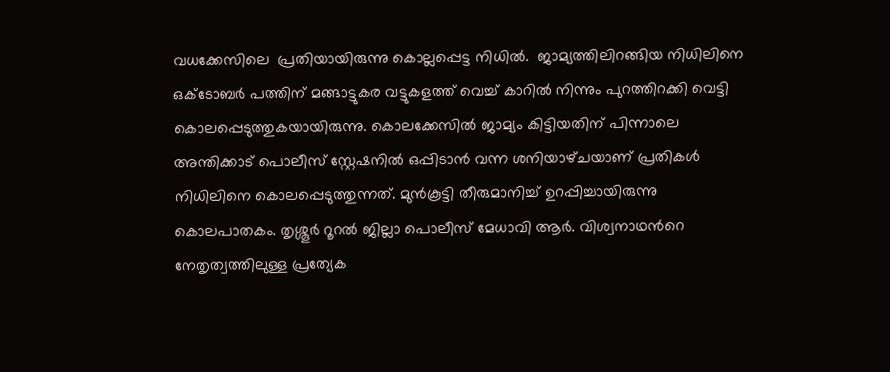വധക്കേസിലെ  പ്രതിയായിരുന്നു കൊല്ലപ്പെട്ട നിധില്‍.  ജാമ്യത്തിലിറങ്ങിയ നിധിലിനെ ഒക്ടോബര്‍ പത്തിന് മങ്ങാട്ടുകര വട്ടുകളത്ത് വെച്ച് കാറില്‍ നിന്നും പുറത്തിറക്കി വെട്ടി കൊലപ്പെടുത്തുകയായിരുന്നു. കൊലക്കേസില്‍ ജാമ്യം കിട്ടിയതിന് പിന്നാലെ അന്തിക്കാട് പൊലീസ് സ്റ്റേഷനില്‍ ഒപ്പിടാന്‍ വന്ന ശനിയാഴ്‍ചയാണ് പ്രതികള്‍ നിധിലിനെ കൊലപ്പെടുത്തുന്നത്. മുന്‍കൂട്ടി തീരുമാനിച്ച് ഉറപ്പിച്ചായിരുന്നു കൊലപാതകം. തൃശ്ശൂര്‍ റൂറല്‍ ജില്ലാ പൊലീസ് മേധാവി ആര്‍. വിശ്വനാഥന്‍റെ നേതൃത്വത്തിലുള്ള പ്രത്യേക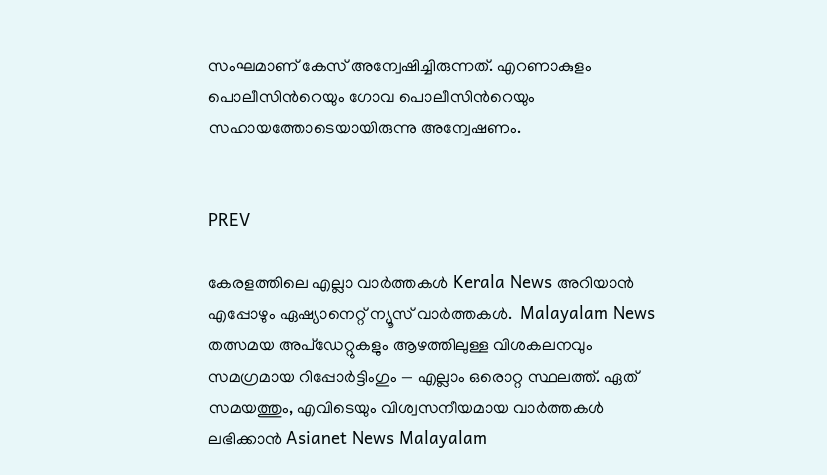സംഘമാണ് കേസ് അന്വേഷിച്ചിരുന്നത്. എറണാകുളം പൊലീസിന്‍റെയും ഗോവ പൊലീസിന്‍റെയും സഹായത്തോടെയായിരുന്നു അന്വേഷണം.


PREV

കേരളത്തിലെ എല്ലാ വാർത്തകൾ Kerala News അറിയാൻ  എപ്പോഴും ഏഷ്യാനെറ്റ് ന്യൂസ് വാർത്തകൾ.  Malayalam News   തത്സമയ അപ്‌ഡേറ്റുകളും ആഴത്തിലുള്ള വിശകലനവും സമഗ്രമായ റിപ്പോർട്ടിംഗും — എല്ലാം ഒരൊറ്റ സ്ഥലത്ത്. ഏത് സമയത്തും, എവിടെയും വിശ്വസനീയമായ വാർത്തകൾ ലഭിക്കാൻ Asianet News Malayalam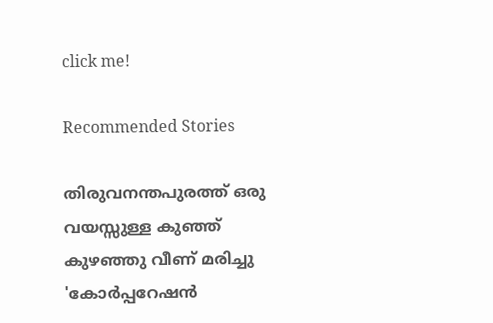click me!

Recommended Stories

തിരുവനന്തപുരത്ത് ഒരു വയസ്സുള്ള കുഞ്ഞ് കുഴഞ്ഞു വീണ് മരിച്ചു
'കോർപ്പറേഷൻ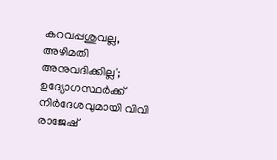കറവപ്പശുവല്ല, അഴിമതി അനുവദിക്കില്ല'; ഉദ്യോഗസ്ഥർക്ക് നിർദേശവുമായി വിവി രാജേഷ്